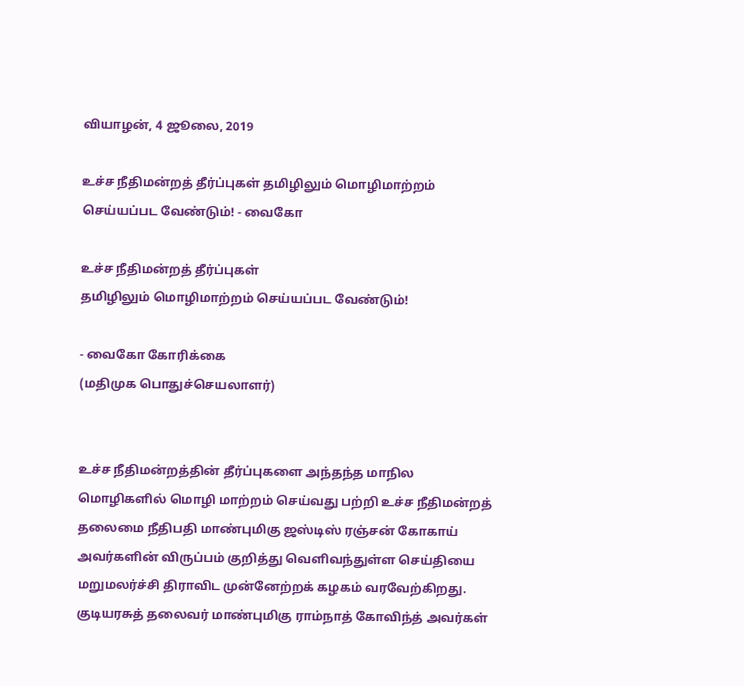வியாழன், 4 ஜூலை, 2019

உச்ச நீதிமன்றத் தீர்ப்புகள் தமிழிலும் மொழிமாற்றம் செய்யப்பட வேண்டும்! - வைகோ

உச்ச நீதிமன்றத் தீர்ப்புகள்
தமிழிலும் மொழிமாற்றம் செய்யப்பட வேண்டும்!

- வைகோ கோரிக்கை
(மதிமுக பொதுச்செயலாளர்)


உச்ச நீதிமன்றத்தின் தீர்ப்புகளை அந்தந்த மாநில மொழிகளில் மொழி மாற்றம் செய்வது பற்றி உச்ச நீதிமன்றத் தலைமை நீதிபதி மாண்புமிகு ஜஸ்டிஸ் ரஞ்சன் கோகாய் அவர்களின் விருப்பம் குறித்து வெளிவந்துள்ள செய்தியை மறுமலர்ச்சி திராவிட முன்னேற்றக் கழகம் வரவேற்கிறது. குடியரசுத் தலைவர் மாண்புமிகு ராம்நாத் கோவிந்த் அவர்கள்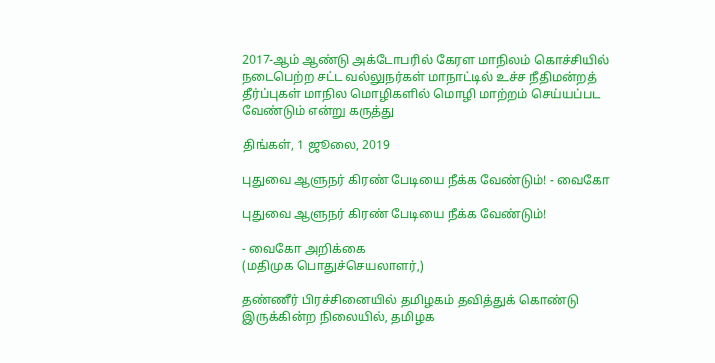2017-ஆம் ஆண்டு அக்டோபரில் கேரள மாநிலம் கொச்சியில் நடைபெற்ற சட்ட வல்லுநர்கள் மாநாட்டில் உச்ச நீதிமன்றத் தீர்ப்புகள் மாநில மொழிகளில் மொழி மாற்றம் செய்யப்பட வேண்டும் என்று கருத்து

திங்கள், 1 ஜூலை, 2019

புதுவை ஆளுநர் கிரண் பேடியை நீக்க வேண்டும்! - வைகோ

புதுவை ஆளுநர் கிரண் பேடியை நீக்க வேண்டும்!

- வைகோ அறிக்கை
(மதிமுக பொதுச்செயலாளர்,)

தண்ணீர் பிரச்சினையில் தமிழகம் தவித்துக் கொண்டு இருக்கின்ற நிலையில், தமிழக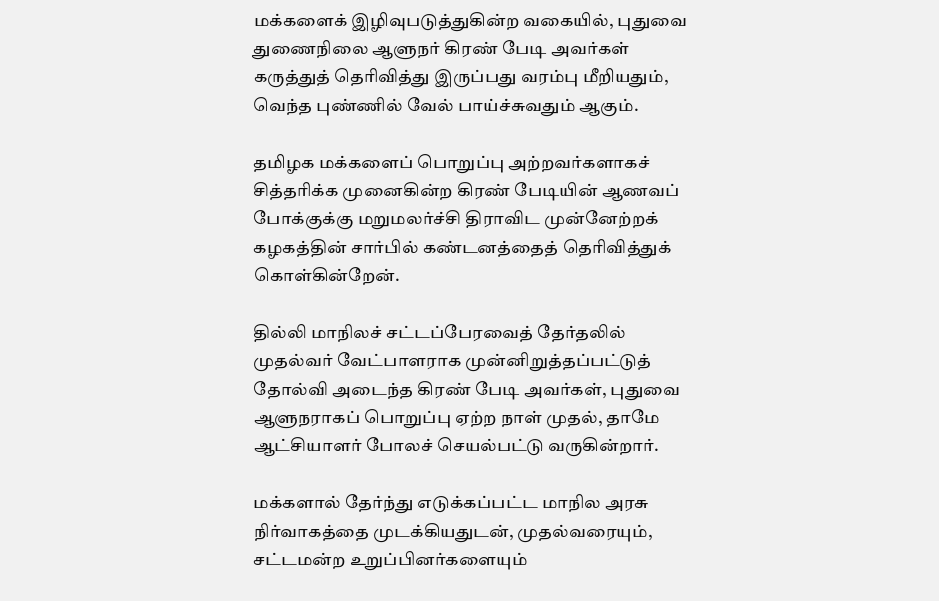மக்களைக் இழிவுபடுத்துகின்ற வகையில், புதுவை துணைநிலை ஆளுநர் கிரண் பேடி அவர்கள் கருத்துத் தெரிவித்து இருப்பது வரம்பு மீறியதும், வெந்த புண்ணில் வேல் பாய்ச்சுவதும் ஆகும்.

தமிழக மக்களைப் பொறுப்பு அற்றவர்களாகச் சித்தரிக்க முனைகின்ற கிரண் பேடியின் ஆணவப் போக்குக்கு மறுமலர்ச்சி திராவிட முன்னேற்றக் கழகத்தின் சார்பில் கண்டனத்தைத் தெரிவித்துக் கொள்கின்றேன்.

தில்லி மாநிலச் சட்டப்பேரவைத் தேர்தலில் முதல்வர் வேட்பாளராக முன்னிறுத்தப்பட்டுத் தோல்வி அடைந்த கிரண் பேடி அவர்கள், புதுவை ஆளுநராகப் பொறுப்பு ஏற்ற நாள் முதல், தாமே ஆட்சியாளர் போலச் செயல்பட்டு வருகின்றார்.

மக்களால் தேர்ந்து எடுக்கப்பட்ட மாநில அரசு நிர்வாகத்தை முடக்கியதுடன், முதல்வரையும், சட்டமன்ற உறுப்பினர்களையும்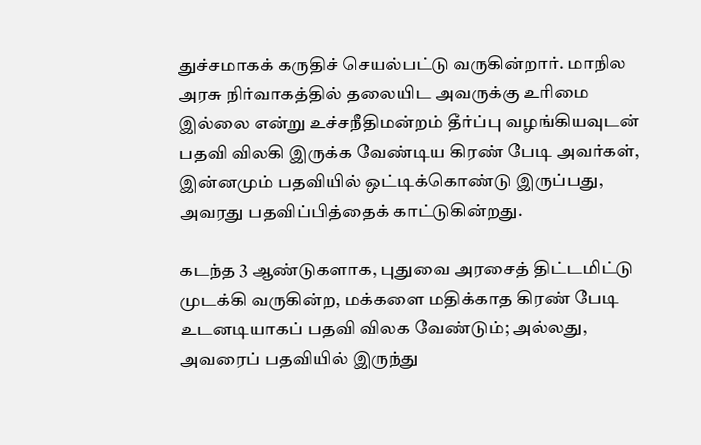துச்சமாகக் கருதிச் செயல்பட்டு வருகின்றார். மாநில அரசு நிர்வாகத்தில் தலையிட அவருக்கு உரிமை இல்லை என்று உச்சநீதிமன்றம் தீர்ப்பு வழங்கியவுடன் பதவி விலகி இருக்க வேண்டிய கிரண் பேடி அவர்கள், இன்னமும் பதவியில் ஒட்டிக்கொண்டு இருப்பது, அவரது பதவிப்பித்தைக் காட்டுகின்றது.

கடந்த 3 ஆண்டுகளாக, புதுவை அரசைத் திட்டமிட்டு முடக்கி வருகின்ற, மக்களை மதிக்காத கிரண் பேடி உடனடியாகப் பதவி விலக வேண்டும்; அல்லது, அவரைப் பதவியில் இருந்து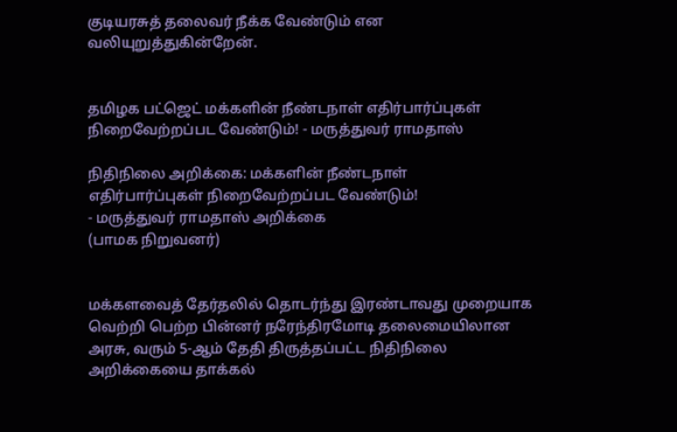குடியரசுத் தலைவர் நீக்க வேண்டும் என வலியுறுத்துகின்றேன்.


தமிழக பட்ஜெட் மக்களின் நீண்டநாள் எதிர்பார்ப்புகள் நிறைவேற்றப்பட வேண்டும்! - மருத்துவர் ராமதாஸ்

நிதிநிலை அறிக்கை: மக்களின் நீண்டநாள்
எதிர்பார்ப்புகள் நிறைவேற்றப்பட வேண்டும்!
- மருத்துவர் ராமதாஸ் அறிக்கை
(பாமக நிறுவனர்)


மக்களவைத் தேர்தலில் தொடர்ந்து இரண்டாவது முறையாக வெற்றி பெற்ற பின்னர் நரேந்திரமோடி தலைமையிலான அரசு, வரும் 5-ஆம் தேதி திருத்தப்பட்ட நிதிநிலை அறிக்கையை தாக்கல்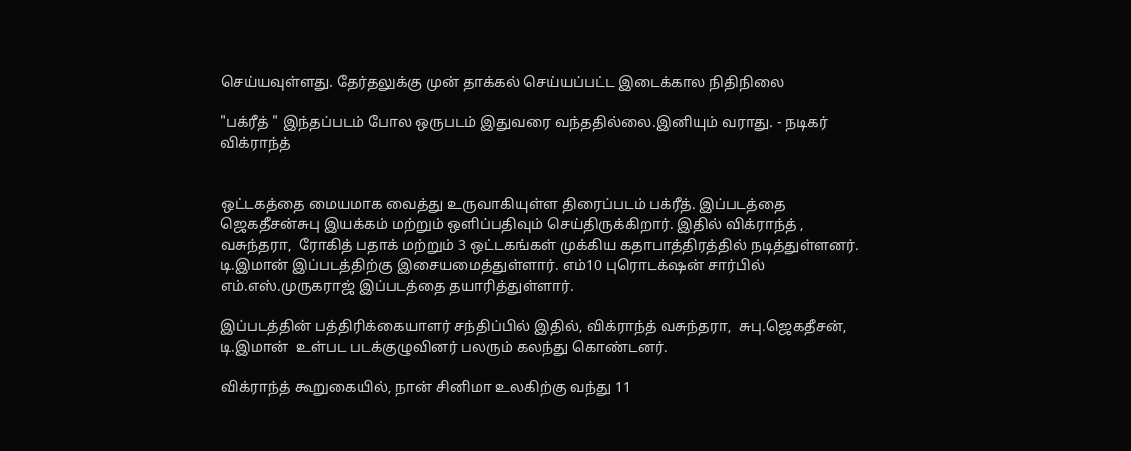செய்யவுள்ளது. தேர்தலுக்கு முன் தாக்கல் செய்யப்பட்ட இடைக்கால நிதிநிலை

"பக்ரீத் " இந்தப்படம் போல ஒருபடம் இதுவரை வந்ததில்லை.இனியும் வராது. - நடிகர் விக்ராந்த்


ஒட்டகத்தை மையமாக வைத்து உருவாகியுள்ள திரைப்படம் பக்ரீத். இப்படத்தை ஜெகதீசன்சுபு இயக்கம் மற்றும் ஒளிப்பதிவும் செய்திருக்கிறார். இதில் விக்ராந்த் , வசுந்தரா,  ரோகித் பதாக் மற்றும் 3 ஒட்டகங்கள் முக்கிய கதாபாத்திரத்தில் நடித்துள்ளனர். டி.இமான் இப்படத்திற்கு இசையமைத்துள்ளார். எம்10 புரொடக்‌ஷன் சார்பில் எம்.எஸ்.முருகராஜ் இப்படத்தை தயாரித்துள்ளார்.

இப்படத்தின் பத்திரிக்கையாளர் சந்திப்பில் இதில், விக்ராந்த் வசுந்தரா,  சுபு.ஜெகதீசன், டி.இமான்  உள்பட படக்குழுவினர் பலரும் கலந்து கொண்டனர்.

விக்ராந்த் கூறுகையில், நான் சினிமா உலகிற்கு வந்து 11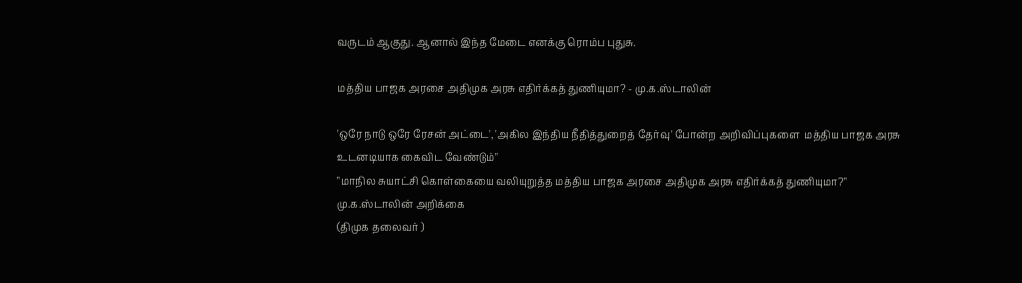வருடம் ஆகுது. ஆனால் இந்த மேடை எனக்கு ரொம்ப புதுசு.

மத்திய பாஜக அரசை அதிமுக அரசு எதிர்க்கத் துணியுமா? - மு.க.ஸ்டாலின்

'ஒரே நாடு ஒரே ரேசன் அட்டை', 'அகில இந்திய நீதித்துறைத் தேர்வு' போன்ற அறிவிப்புகளை  மத்திய பாஜக அரசு உடனடியாக கைவிட வேண்டும்"
"மாநில சுயாட்சி கொள்கையை வலியுறுத்த மத்திய பாஜக அரசை அதிமுக அரசு எதிர்க்கத் துணியுமா?"
மு.க.ஸ்டாலின் அறிக்கை
(திமுக தலைவர் )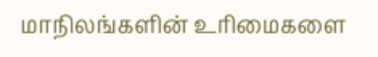மாநிலங்களின் உரிமைகளை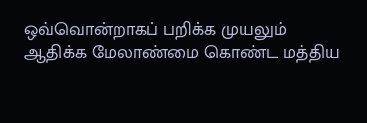ஒவ்வொன்றாகப் பறிக்க முயலும் ஆதிக்க மேலாண்மை கொண்ட மத்திய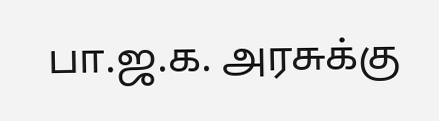பா.ஜ.க. அரசுக்கு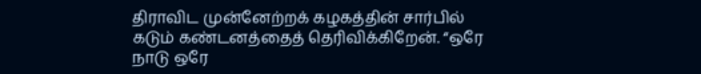திராவிட முன்னேற்றக் கழகத்தின் சார்பில் கடும் கண்டனத்தைத் தெரிவிக்கிறேன். “ஒரே நாடு ஒரே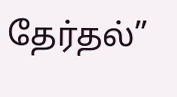தேர்தல்”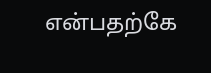என்பதற்கே